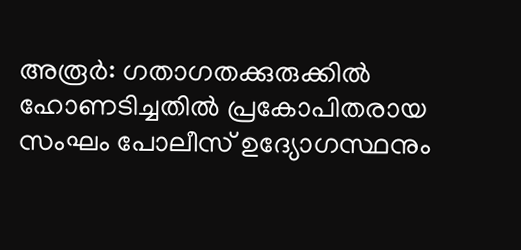അരൂർ: ഗതാഗതക്കുരുക്കിൽ ഹോണടിച്ചതിൽ പ്രകോപിതരായ സംഘം പോലീസ് ഉദ്യോഗസ്ഥനും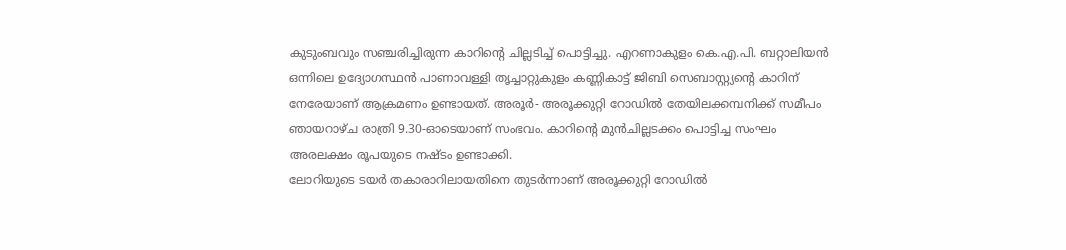കുടുംബവും സഞ്ചരിച്ചിരുന്ന കാറിന്റെ ചില്ലടിച്ച് പൊട്ടിച്ചു. എറണാകുളം കെ.എ.പി. ബറ്റാലിയൻ ഒന്നിലെ ഉദ്യോഗസ്ഥൻ പാണാവള്ളി തൃച്ചാറ്റുകുളം കണ്ണികാട്ട് ജിബി സെബാസ്റ്റ്യന്റെ കാറിന് നേരേയാണ് ആക്രമണം ഉണ്ടായത്. അരൂർ- അരൂക്കുറ്റി റോഡിൽ തേയിലക്കമ്പനിക്ക് സമീപം ഞായറാഴ്ച രാത്രി 9.30-ഓടെയാണ് സംഭവം. കാറിന്റെ മുൻചില്ലടക്കം പൊട്ടിച്ച സംഘം അരലക്ഷം രൂപയുടെ നഷ്ടം ഉണ്ടാക്കി.
ലോറിയുടെ ടയർ തകാരാറിലായതിനെ തുടർന്നാണ് അരൂക്കുറ്റി റോഡിൽ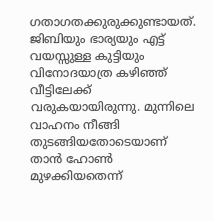ഗതാഗതക്കുരുക്കുണ്ടായത്. ജിബിയും ഭാര്യയും എട്ട് വയസ്സുള്ള കുട്ടിയും വിനോദയാത്ര കഴിഞ്ഞ് വീട്ടിലേക്ക് വരുകയായിരുന്നു. മുന്നിലെ വാഹനം നീങ്ങി തുടങ്ങിയതോടെയാണ് താൻ ഹോൺ മുഴക്കിയതെന്ന്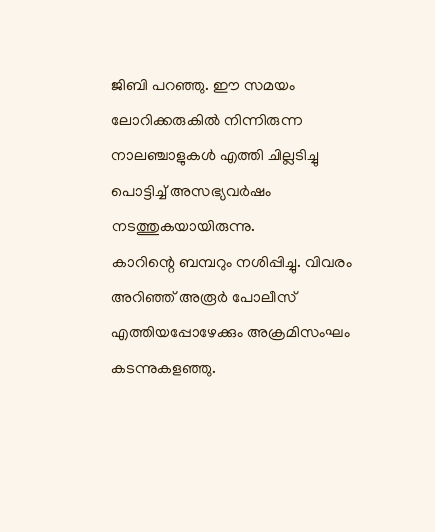ജിബി പറഞ്ഞു. ഈ സമയം ലോറിക്കരുകിൽ നിന്നിരുന്ന നാലഞ്ചാളുകൾ എത്തി ചില്ലടിച്ചു പൊട്ടിച്ച് അസഭ്യവർഷം നടത്തുകയായിരുന്നു.
കാറിന്റെ ബമ്പറും നശിപ്പിച്ചു. വിവരം അറിഞ്ഞ് അരൂർ പോലീസ് എത്തിയപ്പോഴേക്കും അക്രമിസംഘം കടന്നുകളഞ്ഞു.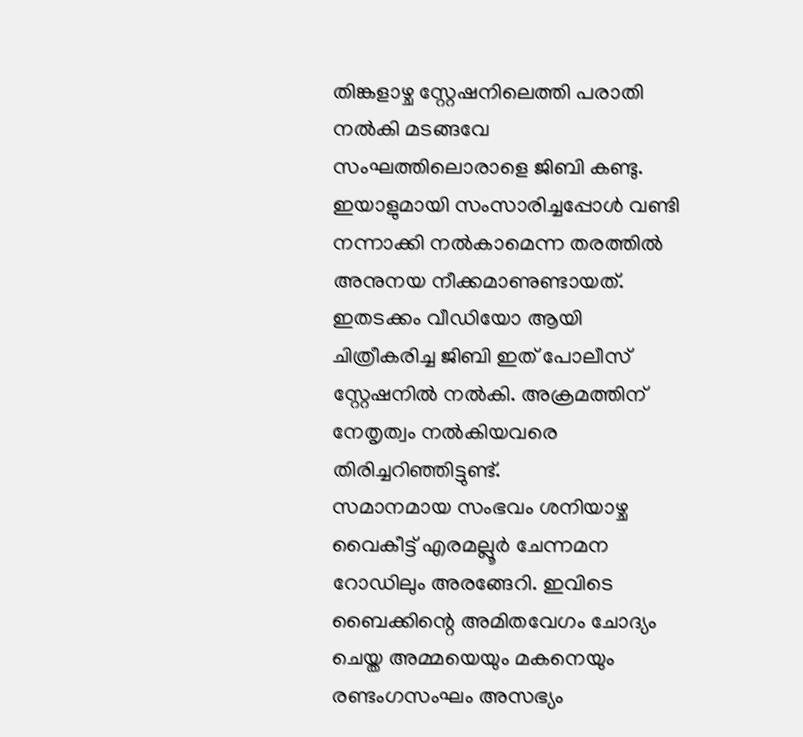തിങ്കളാഴ്ച സ്റ്റേഷനിലെത്തി പരാതി നൽകി മടങ്ങവേ സംഘത്തിലൊരാളെ ജിബി കണ്ടു. ഇയാളുമായി സംസാരിച്ചപ്പോൾ വണ്ടി നന്നാക്കി നൽകാമെന്ന തരത്തിൽ അനുനയ നീക്കമാണുണ്ടായത്.
ഇതടക്കം വീഡിയോ ആയി ചിത്രീകരിച്ച ജിബി ഇത് പോലീസ് സ്റ്റേഷനിൽ നൽകി. അക്രമത്തിന് നേതൃത്വം നൽകിയവരെ തിരിച്ചറിഞ്ഞിട്ടുണ്ട്.
സമാനമായ സംഭവം ശനിയാഴ്ച വൈകീട്ട് എരമല്ലൂർ ചേന്നമന റോഡിലും അരങ്ങേറി. ഇവിടെ ബൈക്കിന്റെ അമിതവേഗം ചോദ്യം ചെയ്ത അമ്മയെയും മകനെയും രണ്ടംഗസംഘം അസഭ്യം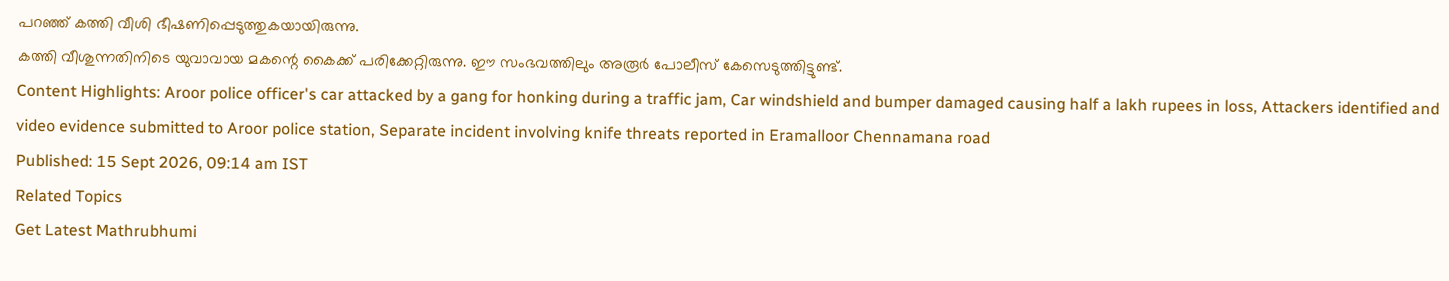പറഞ്ഞ് കത്തി വീശി ഭീഷണിപ്പെടുത്തുകയായിരുന്നു.
കത്തി വീശുന്നതിനിടെ യുവാവായ മകന്റെ കൈക്ക് പരിക്കേറ്റിരുന്നു. ഈ സംഭവത്തിലും അരൂർ പോലീസ് കേസെടുത്തിട്ടുണ്ട്.
Content Highlights: Aroor police officer's car attacked by a gang for honking during a traffic jam, Car windshield and bumper damaged causing half a lakh rupees in loss, Attackers identified and video evidence submitted to Aroor police station, Separate incident involving knife threats reported in Eramalloor Chennamana road
Published: 15 Sept 2026, 09:14 am IST
Related Topics
Get Latest Mathrubhumi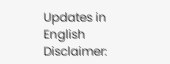Updates in English
Disclaimer: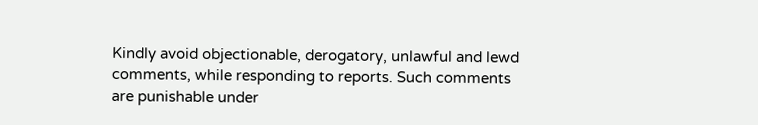Kindly avoid objectionable, derogatory, unlawful and lewd comments, while responding to reports. Such comments are punishable under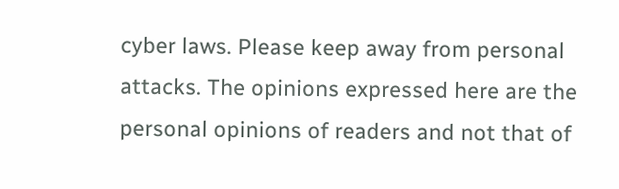cyber laws. Please keep away from personal attacks. The opinions expressed here are the personal opinions of readers and not that of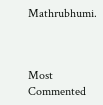Mathrubhumi.



Most Commented